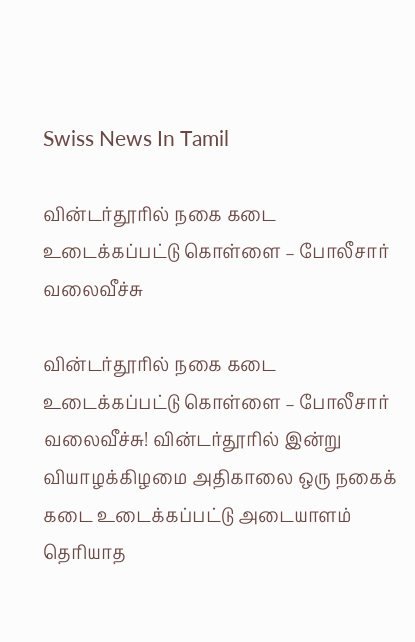Swiss News In Tamil

வின்டர்தூரில் நகை கடை உடைக்கப்பட்டு கொள்ளை – போலீசார் வலைவீச்சு

வின்டர்தூரில் நகை கடை உடைக்கப்பட்டு கொள்ளை – போலீசார் வலைவீச்சு! வின்டர்தூரில் இன்று வியாழக்கிழமை அதிகாலை ஒரு நகைக் கடை உடைக்கப்பட்டு அடையாளம் தெரியாத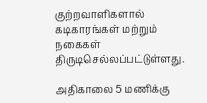குற்றவாளிகளால் கடிகாரங்கள் மற்றும் நகைகள் திருடிசெல்லப்பட்டுள்ளது.

அதிகாலை 5 மணிக்கு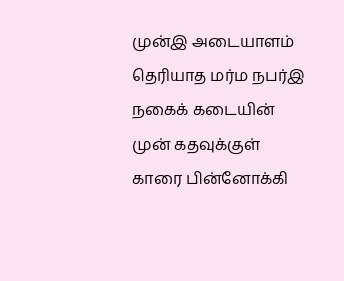முன்இ அடையாளம் தெரியாத மர்ம நபர்இ நகைக் கடையின் முன் கதவுக்குள் காரை பின்னோக்கி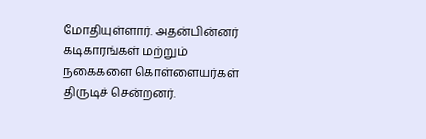மோதியுள்ளார். அதன்பின்னர் கடிகாரங்கள் மற்றும் நகைகளை கொள்ளையர்கள் திருடிச் சென்றனர்.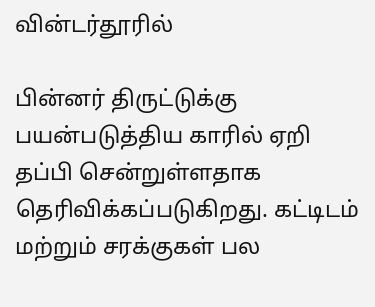வின்டர்தூரில்

பின்னர் திருட்டுக்கு பயன்படுத்திய காரில் ஏறி தப்பி சென்றுள்ளதாக தெரிவிக்கப்படுகிறது. கட்டிடம் மற்றும் சரக்குகள் பல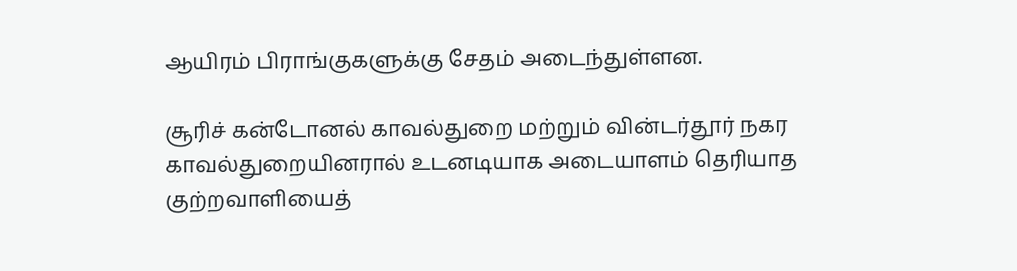ஆயிரம் பிராங்குகளுக்கு சேதம் அடைந்துள்ளன.

சூரிச் கன்டோனல் காவல்துறை மற்றும் வின்டர்தூர் நகர காவல்துறையினரால் உடனடியாக அடையாளம் தெரியாத குற்றவாளியைத்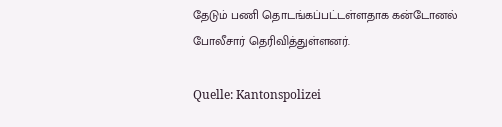தேடும் பணி தொடங்கப்பட்டள்ளதாக கன்டோனல் போலீசார் தெரிவித்துள்ளனர்.

Quelle: Kantonspolizei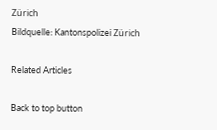Zürich
Bildquelle: Kantonspolizei Zürich

Related Articles

Back to top button